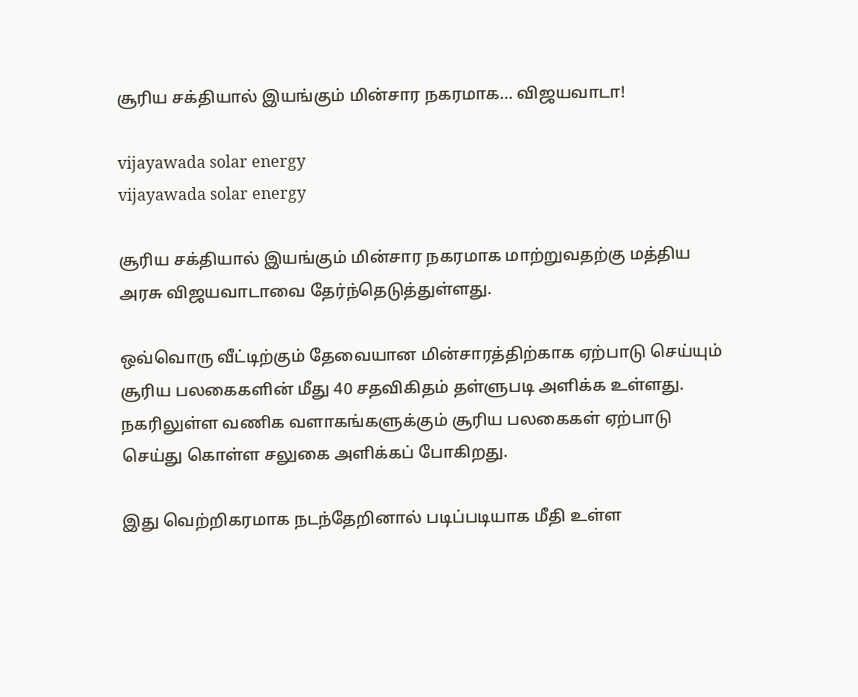சூரிய சக்தியால் இயங்கும் மின்சார நகரமாக… விஜயவாடா!

vijayawada solar energy
vijayawada solar energy

சூரிய சக்தியால் இயங்கும் மின்சார நகரமாக மாற்றுவதற்கு மத்திய அரசு விஜயவாடாவை தேர்ந்தெடுத்துள்ளது.

ஒவ்வொரு வீட்டிற்கும் தேவையான மின்சாரத்திற்காக ஏற்பாடு செய்யும் சூரிய பலகைகளின் மீது 40 சதவிகிதம் தள்ளுபடி அளிக்க உள்ளது. நகரிலுள்ள வணிக வளாகங்களுக்கும் சூரிய பலகைகள் ஏற்பாடு செய்து கொள்ள சலுகை அளிக்கப் போகிறது.

இது வெற்றிகரமாக நடந்தேறினால் படிப்படியாக மீதி உள்ள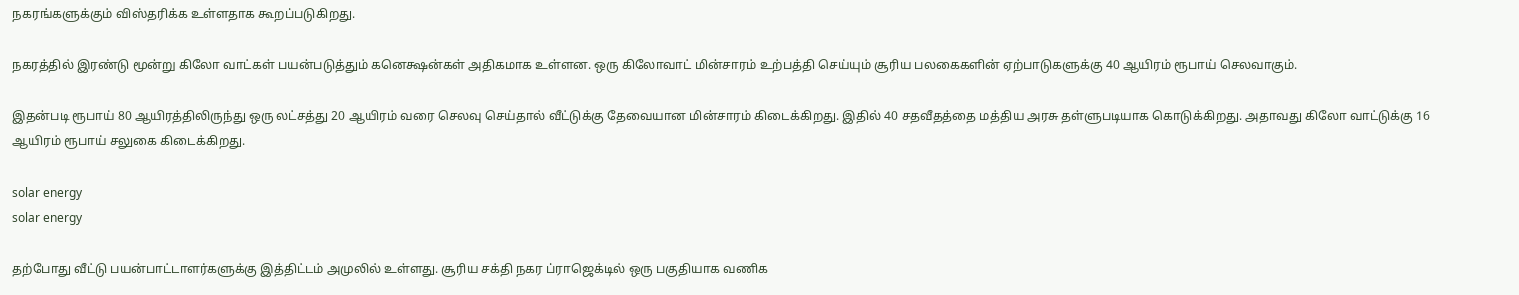நகரங்களுக்கும் விஸ்தரிக்க உள்ளதாக கூறப்படுகிறது.

நகரத்தில் இரண்டு மூன்று கிலோ வாட்கள் பயன்படுத்தும் கனெக்ஷன்கள் அதிகமாக உள்ளன. ஒரு கிலோவாட் மின்சாரம் உற்பத்தி செய்யும் சூரிய பலகைகளின் ஏற்பாடுகளுக்கு 40 ஆயிரம் ரூபாய் செலவாகும்.

இதன்படி ரூபாய் 80 ஆயிரத்திலிருந்து ஒரு லட்சத்து 20 ஆயிரம் வரை செலவு செய்தால் வீட்டுக்கு தேவையான மின்சாரம் கிடைக்கிறது. இதில் 40 சதவீதத்தை மத்திய அரசு தள்ளுபடியாக கொடுக்கிறது. அதாவது கிலோ வாட்டுக்கு 16 ஆயிரம் ரூபாய் சலுகை கிடைக்கிறது.

solar energy
solar energy

தற்போது வீட்டு பயன்பாட்டாளர்களுக்கு இத்திட்டம் அமுலில் உள்ளது. சூரிய சக்தி நகர ப்ராஜெக்டில் ஒரு பகுதியாக வணிக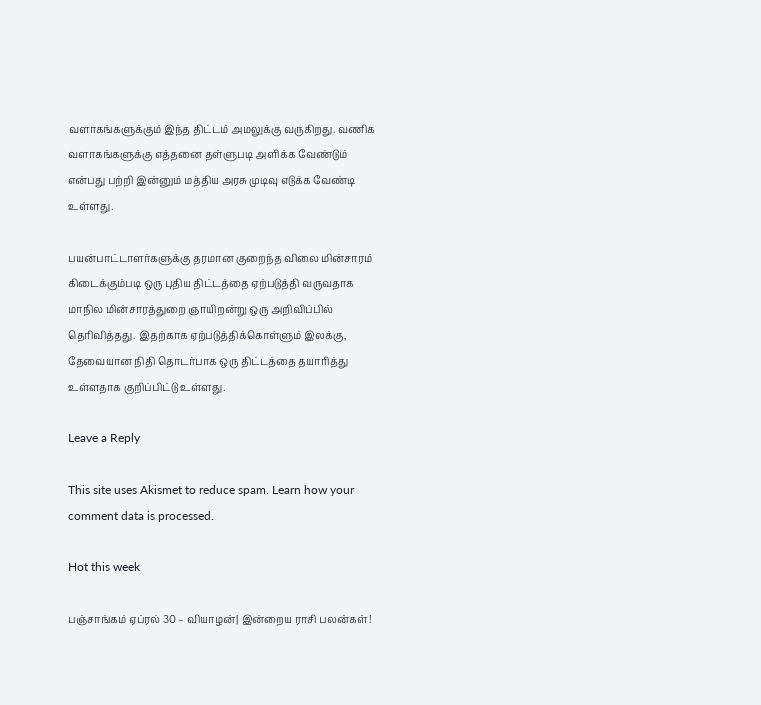வளாகங்களுக்கும் இந்த திட்டம் அமலுக்கு வருகிறது. வணிக வளாகங்களுக்கு எத்தனை தள்ளுபடி அளிக்க வேண்டும் என்பது பற்றி இன்னும் மத்திய அரசு முடிவு எடுக்க வேண்டி உள்ளது.

பயன்பாட்டாளர்களுக்கு தரமான குறைந்த விலை மின்சாரம் கிடைக்கும்படி ஒரு புதிய திட்டத்தை ஏற்படுத்தி வருவதாக மாநில மின்சாரத்துறை ஞாயிறன்று ஒரு அறிவிப்பில் தெரிவித்தது. இதற்காக ஏற்படுத்திக்கொள்ளும் இலக்கு, தேவையான நிதி தொடர்பாக ஒரு திட்டத்தை தயாரித்து உள்ளதாக குறிப்பிட்டு உள்ளது.

Leave a Reply

This site uses Akismet to reduce spam. Learn how your comment data is processed.

Hot this week

பஞ்சாங்கம் ஏப்ரல் 30 – வியாழன்| இன்றைய ராசி பலன்கள்!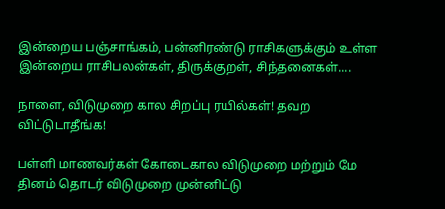இன்றைய பஞ்சாங்கம், பன்னிரண்டு ராசிகளுக்கும் உள்ள இன்றைய ராசிபலன்கள், திருக்குறள், சிந்தனைகள்....

நாளை, விடுமுறை கால சிறப்பு ரயில்கள்! தவற விட்டுடாதீங்க!

பள்ளி மாணவர்கள் கோடைகால விடுமுறை மற்றும் மே தினம் தொடர் விடுமுறை முன்னிட்டு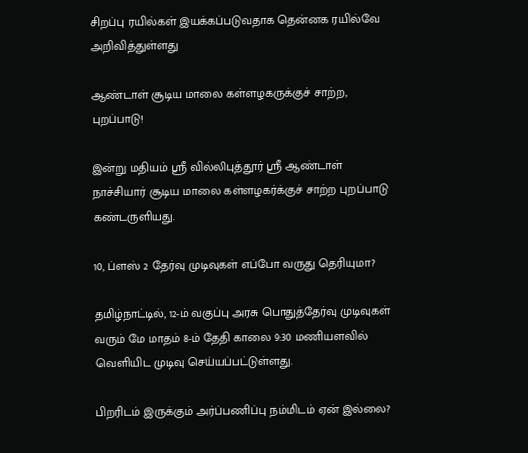சிறப்பு ரயில்கள் இயக்கப்படுவதாக தென்னக ரயில்வே அறிவித்துள்ளது

ஆண்டாள் சூடிய மாலை கள்ளழகருக்குச் சாற்ற, புறப்பாடு!

இன்று மதியம் ஸ்ரீ வில்லிபுத்தூர் ஸ்ரீ ஆண்டாள் நாச்சியார் சூடிய மாலை கள்ளழகர்க்குச் சாற்ற புறப்பாடு கண்டருளியது.

10, ப்ளஸ் 2 தேர்வு முடிவுகள் எப்போ வருது தெரியுமா?

தமிழ்நாட்டில், 12-ம் வகுப்பு அரசு பொதுத்தேர்வு முடிவுகள் வரும் மே மாதம் 8-ம் தேதி காலை 9:30 மணியளவில் வெளியிட முடிவு செய்யப்பட்டுள்ளது.

பிறரிடம் இருக்கும் அர்ப்பணிப்பு நம்மிடம் ஏன் இல்லை?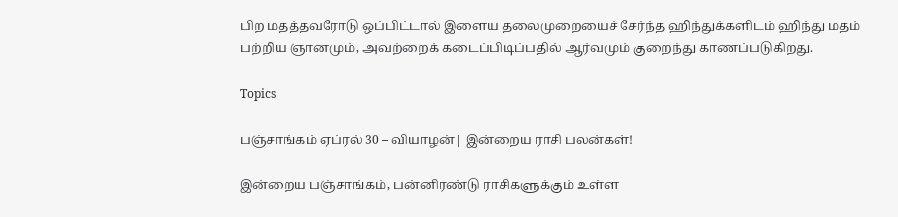பிற மதத்தவரோடு ஒப்பிட்டால் இளைய தலைமுறையைச் சேர்ந்த ஹிந்துக்களிடம் ஹிந்து மதம் பற்றிய ஞானமும், அவற்றைக் கடைப்பிடிப்பதில் ஆர்வமும் குறைந்து காணப்படுகிறது.

Topics

பஞ்சாங்கம் ஏப்ரல் 30 – வியாழன்| இன்றைய ராசி பலன்கள்!

இன்றைய பஞ்சாங்கம், பன்னிரண்டு ராசிகளுக்கும் உள்ள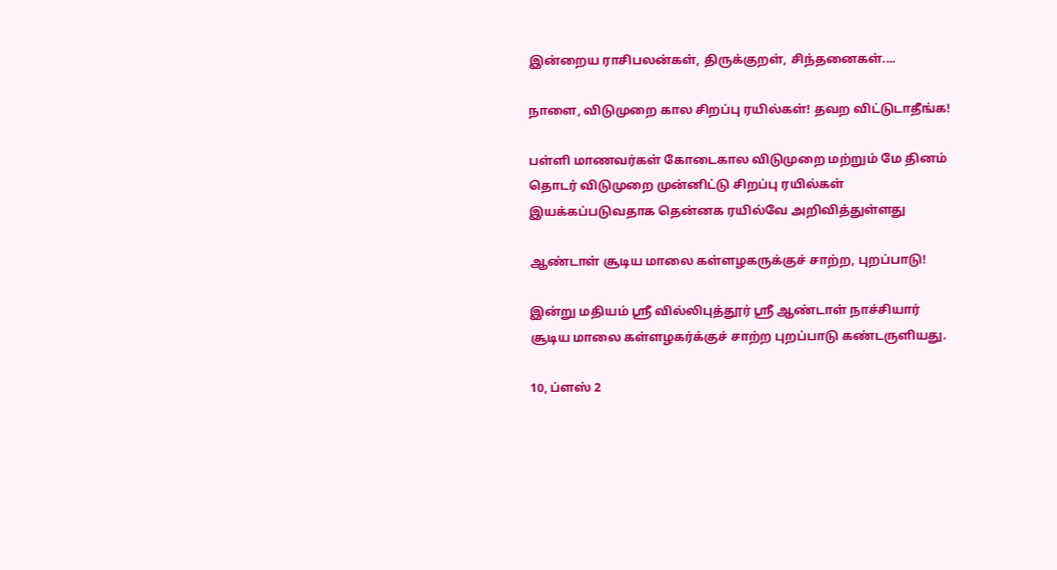இன்றைய ராசிபலன்கள், திருக்குறள், சிந்தனைகள்....

நாளை, விடுமுறை கால சிறப்பு ரயில்கள்! தவற விட்டுடாதீங்க!

பள்ளி மாணவர்கள் கோடைகால விடுமுறை மற்றும் மே தினம் தொடர் விடுமுறை முன்னிட்டு சிறப்பு ரயில்கள் இயக்கப்படுவதாக தென்னக ரயில்வே அறிவித்துள்ளது

ஆண்டாள் சூடிய மாலை கள்ளழகருக்குச் சாற்ற, புறப்பாடு!

இன்று மதியம் ஸ்ரீ வில்லிபுத்தூர் ஸ்ரீ ஆண்டாள் நாச்சியார் சூடிய மாலை கள்ளழகர்க்குச் சாற்ற புறப்பாடு கண்டருளியது.

10, ப்ளஸ் 2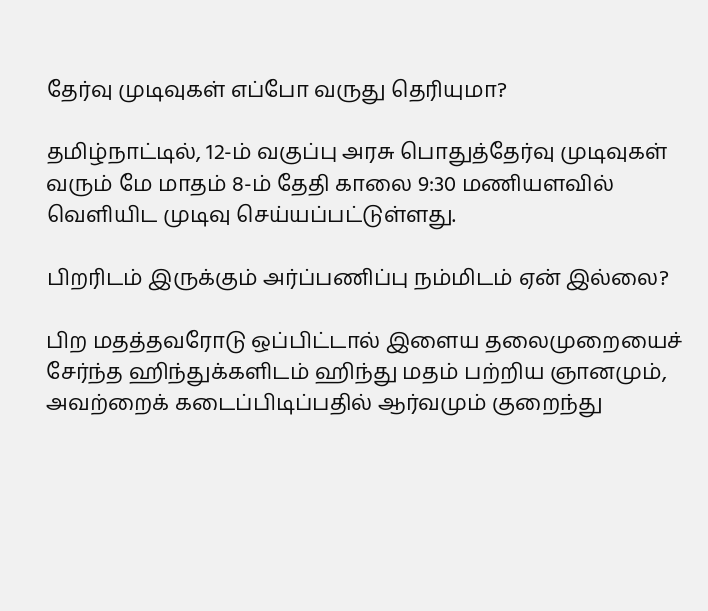தேர்வு முடிவுகள் எப்போ வருது தெரியுமா?

தமிழ்நாட்டில், 12-ம் வகுப்பு அரசு பொதுத்தேர்வு முடிவுகள் வரும் மே மாதம் 8-ம் தேதி காலை 9:30 மணியளவில் வெளியிட முடிவு செய்யப்பட்டுள்ளது.

பிறரிடம் இருக்கும் அர்ப்பணிப்பு நம்மிடம் ஏன் இல்லை?

பிற மதத்தவரோடு ஒப்பிட்டால் இளைய தலைமுறையைச் சேர்ந்த ஹிந்துக்களிடம் ஹிந்து மதம் பற்றிய ஞானமும், அவற்றைக் கடைப்பிடிப்பதில் ஆர்வமும் குறைந்து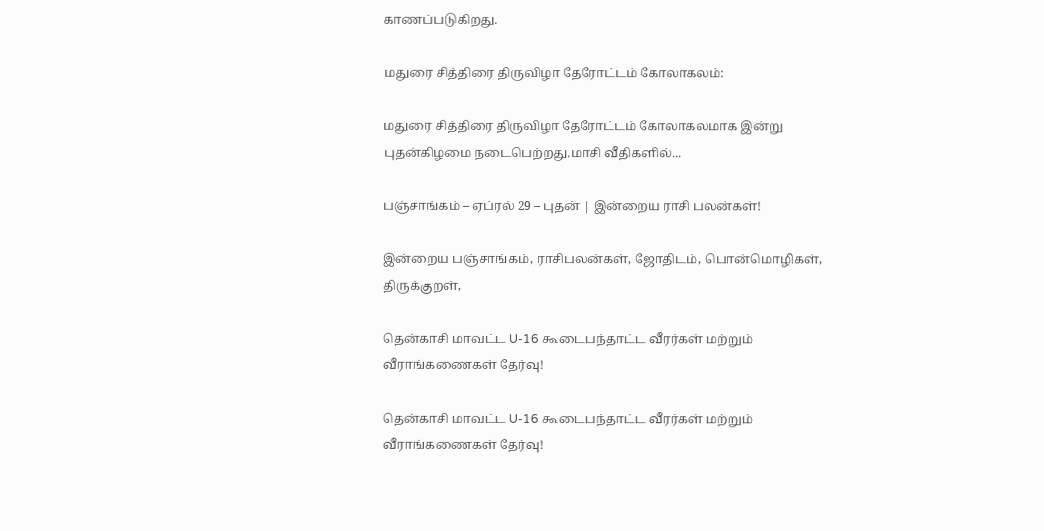காணப்படுகிறது.

மதுரை சித்திரை திருவிழா தேரோட்டம் கோலாகலம்:

மதுரை சித்திரை திருவிழா தேரோட்டம் கோலாகலமாக இன்று புதன்கிழமை நடைபெற்றது.மாசி வீதிகளில்...

பஞ்சாங்கம் – ஏப்ரல் 29 – புதன் | இன்றைய ராசி பலன்கள்!

இன்றைய பஞ்சாங்கம், ராசிபலன்கள், ஜோதிடம், பொன்மொழிகள், திருக்குறள்,

தென்காசி மாவட்ட U-16 கூடைபந்தாட்ட வீரர்கள் மற்றும் வீராங்கணைகள் தேர்வு!

தென்காசி மாவட்ட U-16 கூடைபந்தாட்ட வீரர்கள் மற்றும் வீராங்கணைகள் தேர்வு!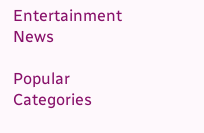Entertainment News

Popular Categories